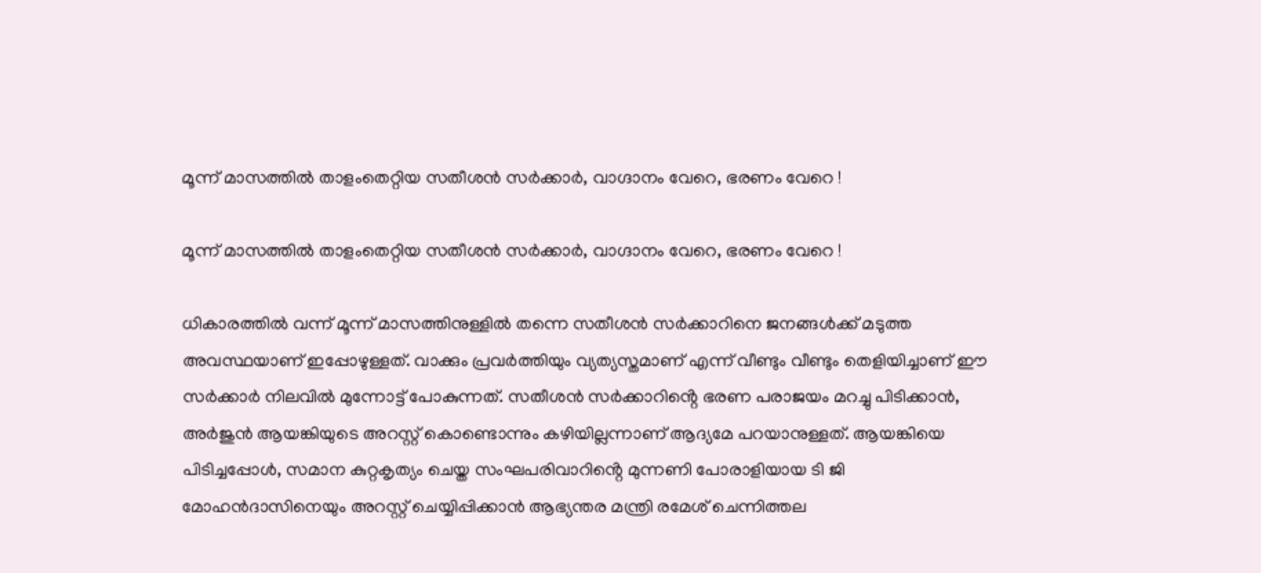മൂന്ന് മാസത്തിൽ താളംതെറ്റിയ സതീശൻ സർക്കാർ, വാഗ്ദാനം വേറെ, ഭരണം വേറെ !

മൂന്ന് മാസത്തിൽ താളംതെറ്റിയ സതീശൻ സർക്കാർ, വാഗ്ദാനം വേറെ, ഭരണം വേറെ !

ധികാരത്തിൽ വന്ന് മൂന്ന് മാസത്തിനുള്ളിൽ തന്നെ സതീശൻ സർക്കാറിനെ ജനങ്ങൾക്ക് മടുത്ത അവസ്ഥയാണ് ഇപ്പോഴുള്ളത്. വാക്കും പ്രവർത്തിയും വ്യത്യസ്തമാണ് എന്ന് വീണ്ടും വീണ്ടും തെളിയിച്ചാണ് ഈ സർക്കാർ നിലവിൽ മുന്നോട്ട് പോകുന്നത്. സതീശൻ സർക്കാറിൻ്റെ ഭരണ പരാജയം മറച്ചു പിടിക്കാൻ, അർജുൻ ആയങ്കിയുടെ അറസ്റ്റ് കൊണ്ടൊന്നും കഴിയില്ലന്നാണ് ആദ്യമേ പറയാനുള്ളത്. ആയങ്കിയെ പിടിച്ചപ്പോൾ, സമാന കുറ്റകൃത്യം ചെയ്ത സംഘപരിവാറിൻ്റെ മുന്നണി പോരാളിയായ ടി ജി മോഹൻദാസിനെയും അറസ്റ്റ് ചെയ്യിപ്പിക്കാൻ ആഭ്യന്തര മന്ത്രി രമേശ് ചെന്നിത്തല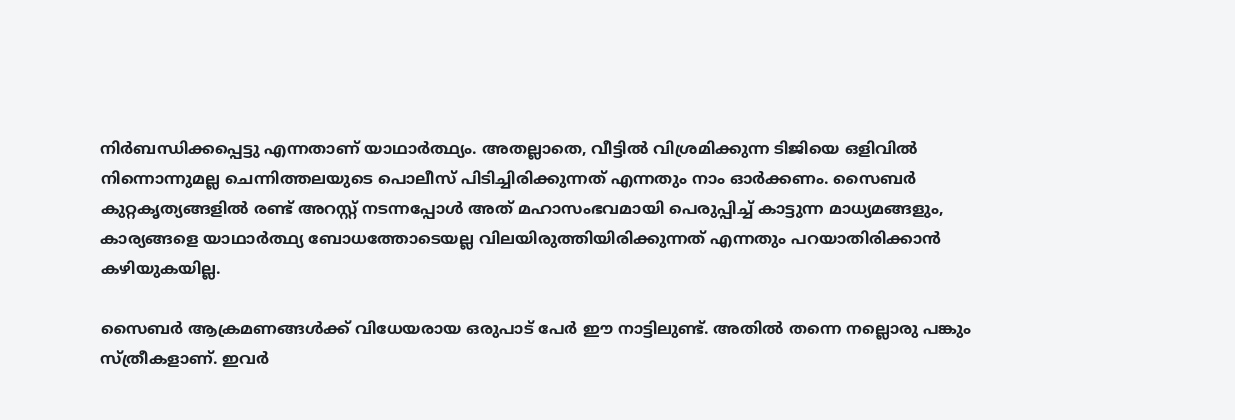നിർബന്ധിക്കപ്പെട്ടു എന്നതാണ് യാഥാർത്ഥ്യം. അതല്ലാതെ, വീട്ടിൽ വിശ്രമിക്കുന്ന ടിജിയെ ഒളിവിൽ നിന്നൊന്നുമല്ല ചെന്നിത്തലയുടെ പൊലീസ് പിടിച്ചിരിക്കുന്നത് എന്നതും നാം ഓർക്കണം. സൈബർ കുറ്റകൃത്യങ്ങളിൽ രണ്ട് അറസ്റ്റ് നടന്നപ്പോൾ അത് മഹാസംഭവമായി പെരുപ്പിച്ച് കാട്ടുന്ന മാധ്യമങ്ങളും, കാര്യങ്ങളെ യാഥാർത്ഥ്യ ബോധത്തോടെയല്ല വിലയിരുത്തിയിരിക്കുന്നത് എന്നതും പറയാതിരിക്കാൻ കഴിയുകയില്ല.

സൈബർ ആക്രമണങ്ങൾക്ക് വിധേയരായ ഒരുപാട് പേർ ഈ നാട്ടിലുണ്ട്. അതിൽ തന്നെ നല്ലൊരു പങ്കും സ്ത്രീകളാണ്. ഇവർ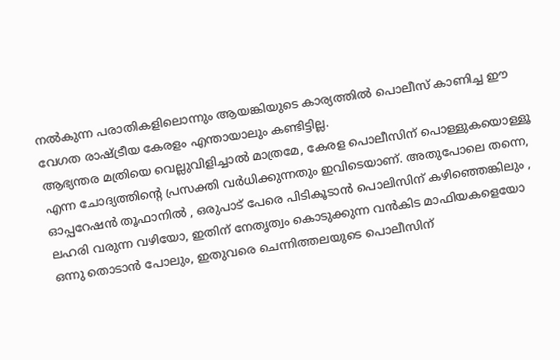നൽകുന്ന പരാതികളിലൊന്നും ആയങ്കിയുടെ കാര്യത്തിൽ പൊലീസ് കാണിച്ച ഈ വേഗത രാഷ്ട്രീയ കേരളം എന്തായാലും കണ്ടിട്ടില്ല.
ആഭ്യന്തര മത്രിയെ വെല്ലുവിളിച്ചാൽ മാത്രമേ, കേരള പൊലീസിന് പൊള്ളുകയൊള്ളൂ എന്ന ചോദ്യത്തിൻ്റെ പ്രസക്തി വർധിക്കുന്നതും ഇവിടെയാണ്. അതുപോലെ തന്നെ, ഓപ്പറേഷൻ തൂഫാനിൽ , ഒരുപാട് പേരെ പിടികൂടാൻ പൊലിസിന് കഴിഞ്ഞെങ്കിലും , ലഹരി വരുന്ന വഴിയോ, ഇതിന് നേതൃത്വം കൊടുക്കുന്ന വൻകിട മാഫിയകളെയോ ഒന്നു തൊടാൻ പോലും, ഇതുവരെ ചെന്നിത്തലയുടെ പൊലീസിന്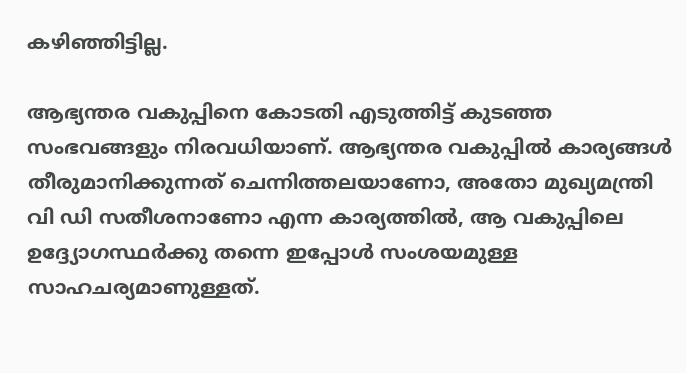കഴിഞ്ഞിട്ടില്ല.

ആഭ്യന്തര വകുപ്പിനെ കോടതി എടുത്തിട്ട് കുടഞ്ഞ സംഭവങ്ങളും നിരവധിയാണ്. ആഭ്യന്തര വകുപ്പിൽ കാര്യങ്ങൾ തീരുമാനിക്കുന്നത് ചെന്നിത്തലയാണോ, അതോ മുഖ്യമന്ത്രി വി ഡി സതീശനാണോ എന്ന കാര്യത്തിൽ, ആ വകുപ്പിലെ ഉദ്ദ്യോഗസ്ഥർക്കു തന്നെ ഇപ്പോൾ സംശയമുള്ള സാഹചര്യമാണുള്ളത്.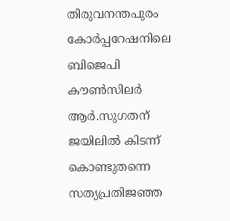തിരുവനന്തപുരം കോർപ്പറേഷനിലെ ബിജെപി കൗൺസിലർ ആർ.സുഗതന് ജയിലിൽ കിടന്ന് കൊണ്ടുതന്നെ സത്യപ്രതിജഞ്ഞ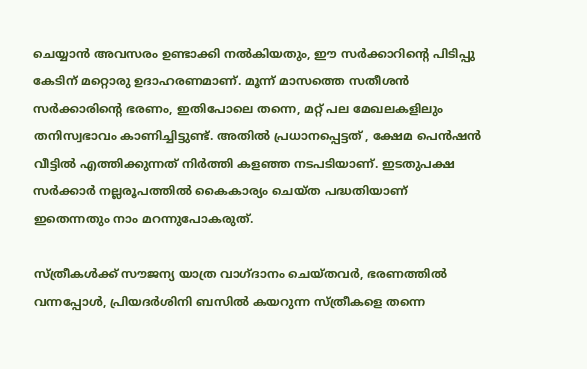ചെയ്യാൻ അവസരം ഉണ്ടാക്കി നൽകിയതും, ഈ സർക്കാറിൻ്റെ പിടിപ്പു കേടിന് മറ്റൊരു ഉദാഹരണമാണ്. മൂന്ന് മാസത്തെ സതീശൻ സർക്കാരിൻ്റെ ഭരണം, ഇതിപോലെ തന്നെ, മറ്റ് പല മേഖലകളിലും തനിസ്വഭാവം കാണിച്ചിട്ടുണ്ട്. അതിൽ പ്രധാനപ്പെട്ടത് , ക്ഷേമ പെൻഷൻ വീട്ടിൽ എത്തിക്കുന്നത് നിർത്തി കളഞ്ഞ നടപടിയാണ്. ഇടതുപക്ഷ സർക്കാർ നല്ലരൂപത്തിൽ കൈകാര്യം ചെയ്ത പദ്ധതിയാണ് ഇതെന്നതും നാം മറന്നുപോകരുത്.

സ്ത്രീകൾക്ക് സൗജന്യ യാത്ര വാഗ്ദാനം ചെയ്തവർ, ഭരണത്തിൽ വന്നപ്പോൾ, പ്രിയദർശിനി ബസിൽ കയറുന്ന സ്ത്രീകളെ തന്നെ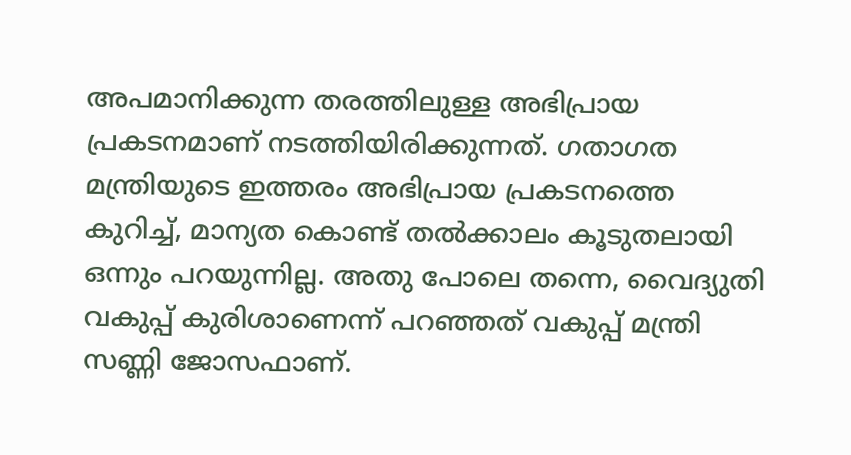അപമാനിക്കുന്ന തരത്തിലുള്ള അഭിപ്രായ പ്രകടനമാണ് നടത്തിയിരിക്കുന്നത്. ഗതാഗത മന്ത്രിയുടെ ഇത്തരം അഭിപ്രായ പ്രകടനത്തെ കുറിച്ച്, മാന്യത കൊണ്ട് തൽക്കാലം കൂടുതലായി ഒന്നും പറയുന്നില്ല. അതു പോലെ തന്നെ, വൈദ്യുതി വകുപ്പ് കുരിശാണെന്ന് പറഞ്ഞത് വകുപ്പ് മന്ത്രി സണ്ണി ജോസഫാണ്.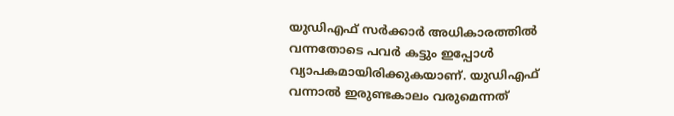യുഡിഎഫ് സർക്കാർ അധികാരത്തിൽ വന്നതോടെ പവർ കട്ടും ഇപ്പോൾ വ്യാപകമായിരിക്കുകയാണ്. യുഡിഎഫ് വന്നാൽ ഇരുണ്ടകാലം വരുമെന്നത്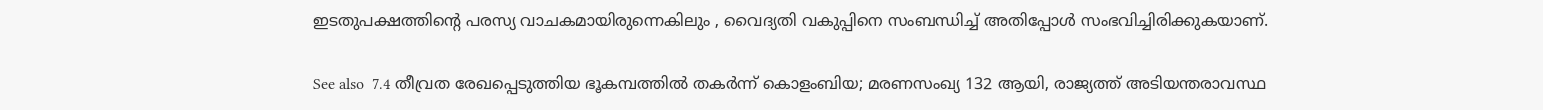ഇടതുപക്ഷത്തിൻ്റെ പരസ്യ വാചകമായിരുന്നെകിലും , വൈദ്യതി വകുപ്പിനെ സംബന്ധിച്ച് അതിപ്പോൾ സംഭവിച്ചിരിക്കുകയാണ്.

See also  7.4 തീവ്രത രേഖപ്പെടുത്തിയ ഭൂകമ്പത്തിൽ തകർന്ന് കൊളംബിയ; മരണസംഖ്യ 132 ആയി, രാജ്യത്ത് അടിയന്തരാവസ്ഥ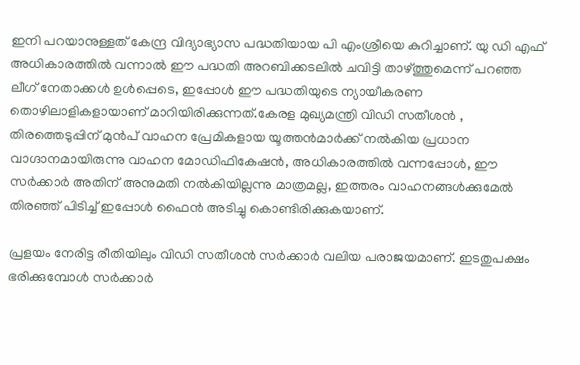ഇനി പറയാനുള്ളത് കേന്ദ്ര വിദ്യാഭ്യാസ പദ്ധതിയായ പി എംശ്രീയെ കുറിച്ചാണ്. യു ഡി എഫ് അധികാരത്തിൽ വന്നാൽ ഈ പദ്ധതി അറബിക്കടലിൽ ചവിട്ടി താഴ്ത്തുമെന്ന് പറഞ്ഞ ലീഗ് നേതാക്കൾ ഉൾപ്പെടെ, ഇപ്പോൾ ഈ പദ്ധതിയുടെ ന്യായീകരണ തൊഴിലാളികളായാണ് മാറിയിരിക്കുന്നത്.കേരള മുഖ്യമന്ത്രി വിഡി സതീശൻ , തിരത്തെടുപ്പിന് മുൻപ് വാഹന പ്രേമികളായ യൂത്തൻമാർക്ക് നൽകിയ പ്രധാന വാഗ്ദാനമായിരുന്നു വാഹന മോഡിഫികേഷൻ, അധികാരത്തിൽ വന്നപ്പോൾ, ഈ സർക്കാർ അതിന് അനുമതി നൽകിയില്ലന്നു മാത്രമല്ല, ഇത്തരം വാഹനങ്ങൾക്കുമേൽ തിരഞ്ഞ് പിടിച്ച് ഇപ്പോൾ ഫൈൻ അടിച്ചു കൊണ്ടിരിക്കുകയാണ്.

പ്രളയം നേരിട്ട രീതിയിലും വിഡി സതീശൻ സർക്കാർ വലിയ പരാജയമാണ്. ഇടതുപക്ഷം ഭരിക്കുമ്പോൾ സർക്കാർ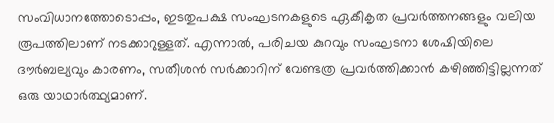സംവിധാനത്തോടൊപ്പം, ഇടതുപക്ഷ സംഘടനകളുടെ ഏകീകൃത പ്രവർത്തനങ്ങളും വലിയ രൂപത്തിലാണ് നടക്കാറുള്ളത്. എന്നാൽ, പരിചയ കുറവും സംഘടനാ ശേഷിയിലെ ദൗർബല്യവും കാരണം, സതീശൻ സർക്കാറിന് വേണ്ടത്ര പ്രവർത്തിക്കാൻ കഴിഞ്ഞിട്ടില്ലന്നത് ഒരു യാഥാർത്ഥ്യമാണ്.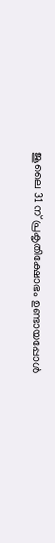ജൂലൈ 31 ന് പ്രകൃതിക്ഷോഭം ഉണ്ടായപ്പോൾ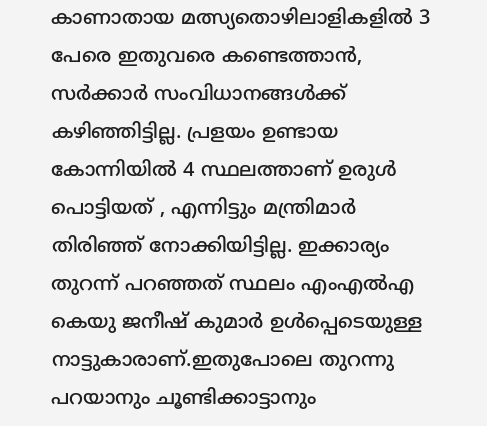കാണാതായ മത്സ്യതൊഴിലാളികളിൽ 3 പേരെ ഇതുവരെ കണ്ടെത്താൻ, സർക്കാർ സംവിധാനങ്ങൾക്ക് കഴിഞ്ഞിട്ടില്ല. പ്രളയം ഉണ്ടായ കോന്നിയിൽ 4 സ്ഥലത്താണ് ഉരുൾ പൊട്ടിയത് , എന്നിട്ടും മന്ത്രിമാർ തിരിഞ്ഞ് നോക്കിയിട്ടില്ല. ഇക്കാര്യം തുറന്ന് പറഞ്ഞത് സ്ഥലം എംഎൽഎ കെയു ജനീഷ് കുമാർ ഉൾപ്പെടെയുള്ള നാട്ടുകാരാണ്.ഇതുപോലെ തുറന്നു പറയാനും ചൂണ്ടിക്കാട്ടാനും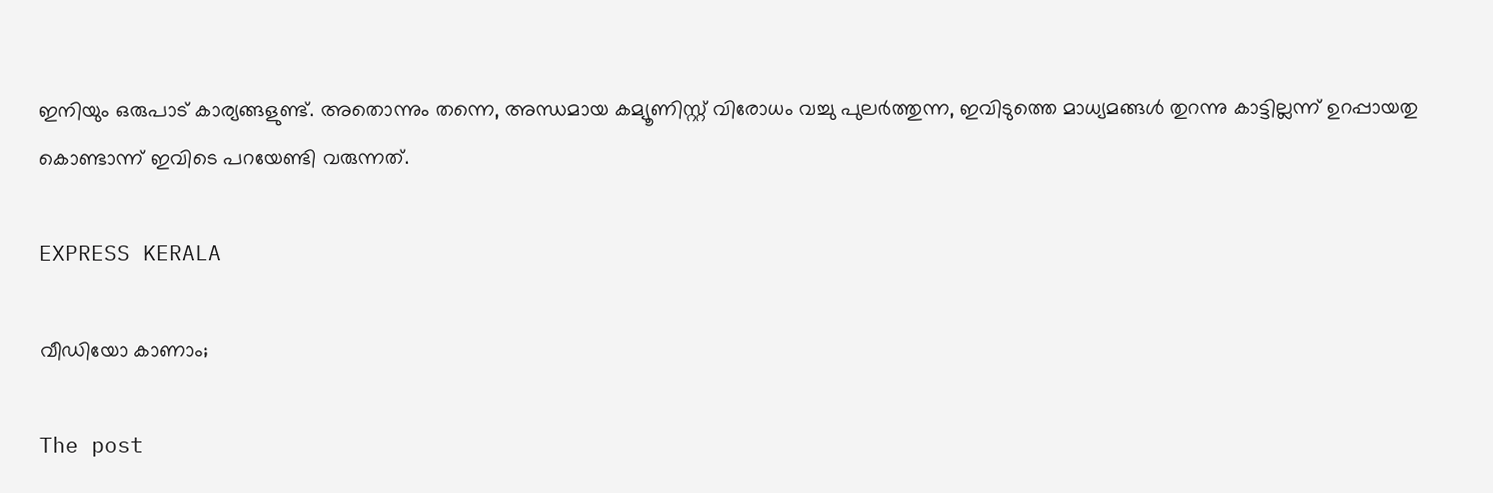ഇനിയും ഒരുപാട് കാര്യങ്ങളുണ്ട്. അതൊന്നും തന്നെ, അന്ധമായ കമ്യൂണിസ്റ്റ് വിരോധം വച്ചു പുലർത്തുന്ന, ഇവിടുത്തെ മാധ്യമങ്ങൾ തുറന്നു കാട്ടില്ലന്ന് ഉറപ്പായതു കൊണ്ടാന്ന് ഇവിടെ പറയേണ്ടി വരുന്നത്.

EXPRESS KERALA

വീഡിയോ കാണാം;

The post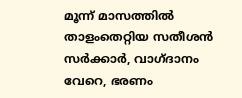മൂന്ന് മാസത്തിൽ താളംതെറ്റിയ സതീശൻ സർക്കാർ, വാഗ്ദാനം വേറെ, ഭരണം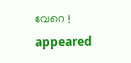വേറെ ! appeared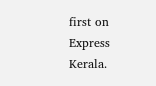first on Express Kerala.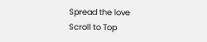Spread the love
Scroll to Top